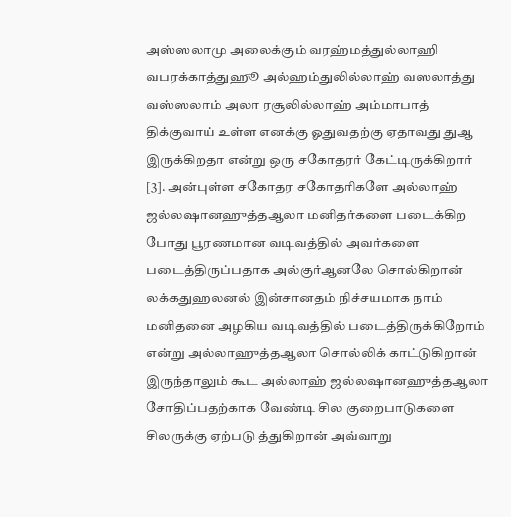அஸ்ஸலாமு அலைக்கும் வரஹ்மத்துல்லாஹி வபரக்காத்துஹூ அல்ஹம்துலில்லாஹ் வஸலாத்து வஸ்ஸலாம் அலா ரசூலில்லாஹ் அம்மாபாத் திக்குவாய் உள்ள எனக்கு ஓதுவதற்கு ஏதாவது துஆ இருக்கிறதா என்று ஒரு சகோதரர் கேட்டிருக்கிறார் [3]. அன்புள்ள சகோதர சகோதரிகளே அல்லாஹ் ஜல்லஷானஹுத்தஆலா மனிதர்களை படைக்கிற போது பூரணமான வடிவத்தில் அவர்களை படைத்திருப்பதாக அல்குர்ஆனலே சொல்கிறான் லக்கதுஹலனல் இன்சானதம் நிச்சயமாக நாம் மனிதனை அழகிய வடிவத்தில் படைத்திருக்கிறோம் என்று அல்லாஹுத்தஆலா சொல்லிக் காட்டுகிறான் இருந்தாலும் கூட அல்லாஹ் ஜல்லஷானஹுத்தஆலா சோதிப்பதற்காக வேண்டி சில குறைபாடுகளை சிலருக்கு ஏற்படு த்துகிறான் அவ்வாறு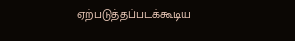ஏற்படுத்தப்படக்கூடிய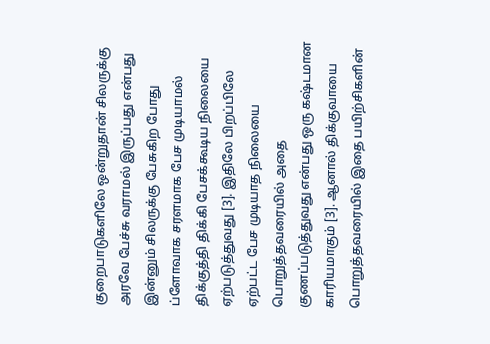குறைபாடுகளிலே ஒன்றுதான் சிலருக்கு அரவே பேச்சு வராமல் இருப்பது என்பது இன்னும் சிலருக்கு பேசுகிற போது ப்ளோவாக சரளமாக பேச முடியாமல் திக்குத்தி திக்கி பேசக்கூடிய நிலையை ஏற்படுத்துவது [3]. இதிலே பிறப்பிலே ஏற்பட்ட பேச முடியாத நிலையை பொறுத்தவரையில் அதை குணப்படுத்துவது என்பது ஒரு கஷ்டமான காரியமாகும் [3]. ஆனால் திக்குவாயை பொறுத்தவரையில் இதை பயிற்சிகளின்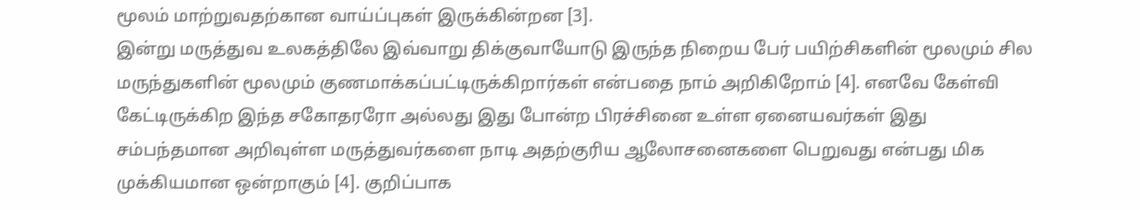மூலம் மாற்றுவதற்கான வாய்ப்புகள் இருக்கின்றன [3].
இன்று மருத்துவ உலகத்திலே இவ்வாறு திக்குவாயோடு இருந்த நிறைய பேர் பயிற்சிகளின் மூலமும் சில மருந்துகளின் மூலமும் குணமாக்கப்பட்டிருக்கிறார்கள் என்பதை நாம் அறிகிறோம் [4]. எனவே கேள்வி கேட்டிருக்கிற இந்த சகோதரரோ அல்லது இது போன்ற பிரச்சினை உள்ள ஏனையவர்கள் இது சம்பந்தமான அறிவுள்ள மருத்துவர்களை நாடி அதற்குரிய ஆலோசனைகளை பெறுவது என்பது மிக முக்கியமான ஒன்றாகும் [4]. குறிப்பாக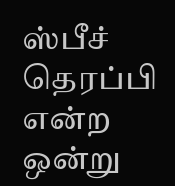ஸ்பீச் தெரப்பி என்ற ஒன்று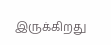இருக்கிறது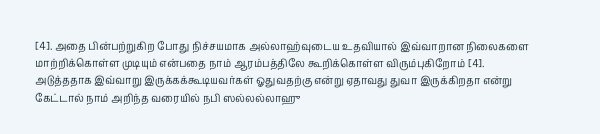[4]. அதை பின்பற்றுகிற போது நிச்சயமாக அல்லாஹ்வுடைய உதவியால் இவ்வாறான நிலைகளை மாற்றிக்கொள்ள முடியும் என்பதை நாம் ஆரம்பத்திலே கூறிக்கொள்ள விரும்புகிறோம் [4].
அடுத்ததாக இவ்வாறு இருக்கக்கூடியவர்கள் ஓதுவதற்கு என்று ஏதாவது துவா இருக்கிறதா என்று கேட்டால் நாம் அறிந்த வரையில் நபி ஸல்லல்லாஹு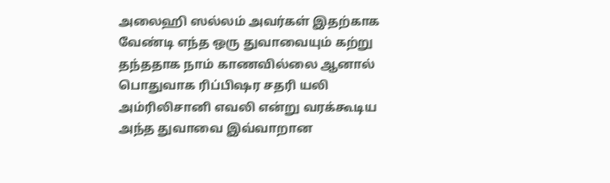அலைஹி ஸல்லம் அவர்கள் இதற்காக வேண்டி எந்த ஒரு துவாவையும் கற்று தந்ததாக நாம் காணவில்லை ஆனால் பொதுவாக ரிப்பிஷர சதரி யலி அம்ரிலிசானி எவலி என்று வரக்கூடிய அந்த துவாவை இவ்வாறான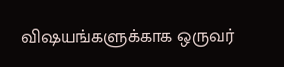விஷயங்களுக்காக ஒருவர்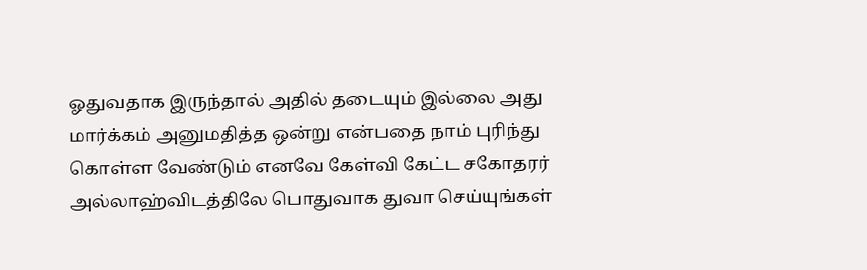ஓதுவதாக இருந்தால் அதில் தடையும் இல்லை அது மார்க்கம் அனுமதித்த ஒன்று என்பதை நாம் புரிந்து கொள்ள வேண்டும் எனவே கேள்வி கேட்ட சகோதரர் அல்லாஹ்விடத்திலே பொதுவாக துவா செய்யுங்கள்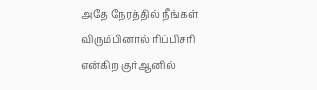அதே நேரத்தில் நீங்கள் விரும்பினால் ரிப்பிசரி என்கிற குர்ஆனில்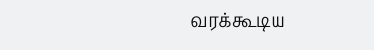வரக்கூடிய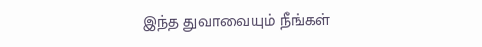இந்த துவாவையும் நீங்கள்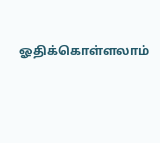ஓதிக்கொள்ளலாம்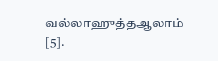வல்லாஹுத்தஆலாம் [5].